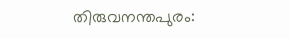തിരുവനന്തപുരം: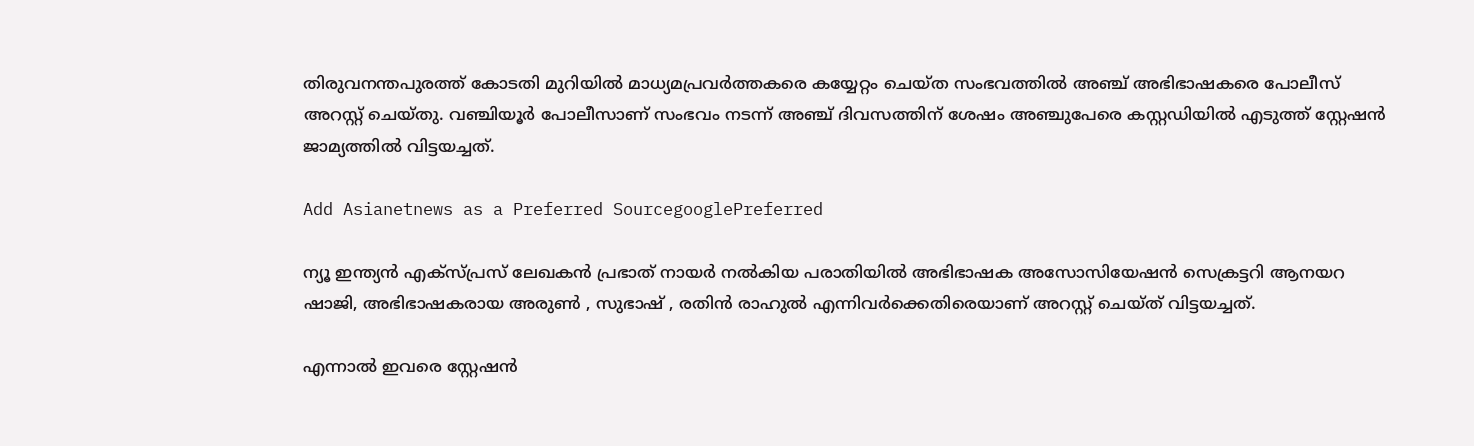തിരുവനന്തപുരത്ത് കോടതി മുറിയില്‍ മാധ്യമപ്രവര്‍ത്തകരെ കയ്യേറ്റം ചെയ്ത സംഭവത്തില്‍ അഞ്ച് അഭിഭാഷകരെ പോലീസ് അറസ്റ്റ് ചെയ്തു. വഞ്ചിയൂര്‍ പോലീസാണ് സംഭവം നടന്ന് അഞ്ച് ദിവസത്തിന് ശേഷം അഞ്ചുപേരെ കസ്റ്റഡിയില്‍ എടുത്ത് സ്റ്റേഷന്‍ ജാമ്യത്തില്‍ വിട്ടയച്ചത്.

Add Asianetnews as a Preferred SourcegooglePreferred

ന്യൂ ഇന്ത്യന്‍ എക്‌സ്‌പ്രസ് ലേഖകന്‍ പ്രഭാത് നായര്‍ നല്‍കിയ പരാതിയില്‍ അഭിഭാഷക അസോസിയേഷന്‍ സെക്രട്ടറി ആനയറ ഷാജി, അഭിഭാഷകരായ അരുണ്‍ , സുഭാഷ് , രതിന്‍ രാഹുല്‍ എന്നിവര്‍ക്കെതിരെയാണ് അറസ്റ്റ് ചെയ്ത് വിട്ടയച്ചത്.

എന്നാല്‍ ഇവരെ സ്റ്റേഷന്‍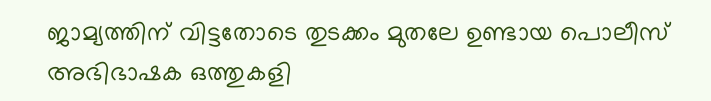ജാമ്യത്തിന് വിട്ടതോടെ തുടക്കം മുതലേ ഉണ്ടായ പൊലീസ് അഭിഭാഷക ഒത്തുകളി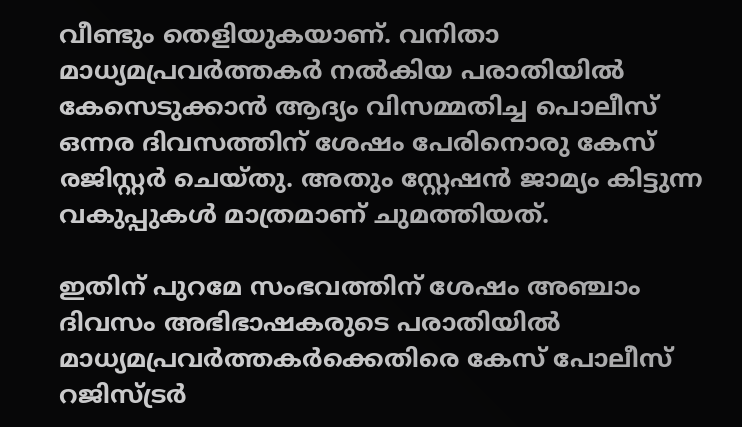വീണ്ടും തെളിയുകയാണ്. വനിതാ മാധ്യമപ്രവര്‍ത്തകര്‍ നല്‍കിയ പരാതിയില്‍ കേസെടുക്കാന്‍ ആദ്യം വിസമ്മതിച്ച പൊലീസ് ഒന്നര ദിവസത്തിന് ശേഷം പേരിനൊരു കേസ് രജിസ്റ്റര്‍ ചെയ്തു. അതും സ്റ്റേഷന്‍ ജാമ്യം കിട്ടുന്ന വകുപ്പുകള്‍ മാത്രമാണ് ചുമത്തിയത്.

ഇതിന് പുറമേ സംഭവത്തിന് ശേഷം അഞ്ചാം ദിവസം അഭിഭാഷകരുടെ പരാതിയില്‍ മാധ്യമപ്രവര്‍ത്തകര്‍ക്കെതിരെ കേസ് പോലീസ് റജിസ്ട്രര്‍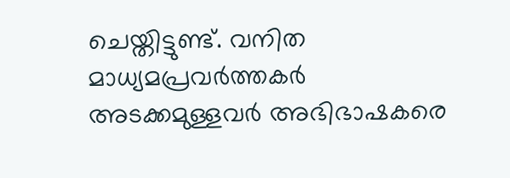ചെയ്തിട്ടുണ്ട്. വനിത മാധ്യമപ്രവര്‍ത്തകര്‍ അടക്കമുള്ളവര്‍ അഭിഭാഷകരെ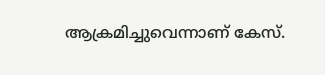ആക്രമിച്ചുവെന്നാണ് കേസ്.